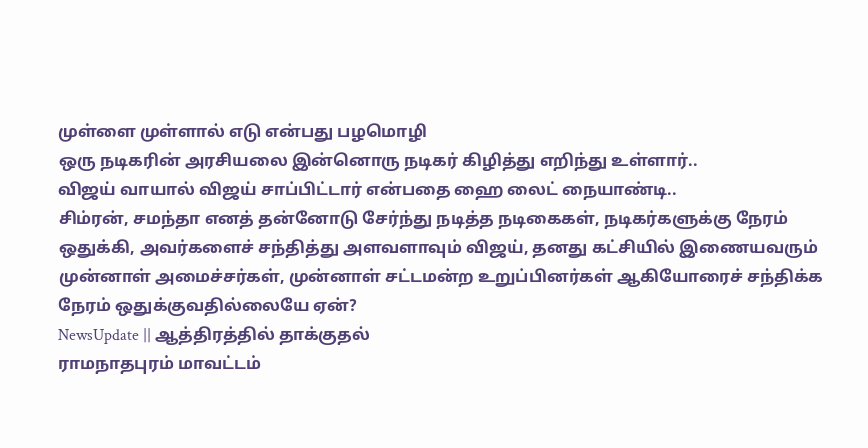முள்ளை முள்ளால் எடு என்பது பழமொழி
ஒரு நடிகரின் அரசியலை இன்னொரு நடிகர் கிழித்து எறிந்து உள்ளார்..
விஜய் வாயால் விஜய் சாப்பிட்டார் என்பதை ஹை லைட் நையாண்டி..
சிம்ரன், சமந்தா எனத் தன்னோடு சேர்ந்து நடித்த நடிகைகள், நடிகர்களுக்கு நேரம் ஒதுக்கி, அவர்களைச் சந்தித்து அளவளாவும் விஜய், தனது கட்சியில் இணையவரும் முன்னாள் அமைச்சர்கள், முன்னாள் சட்டமன்ற உறுப்பினர்கள் ஆகியோரைச் சந்திக்க நேரம் ஒதுக்குவதில்லையே ஏன்?
NewsUpdate || ஆத்திரத்தில் தாக்குதல்
ராமநாதபுரம் மாவட்டம்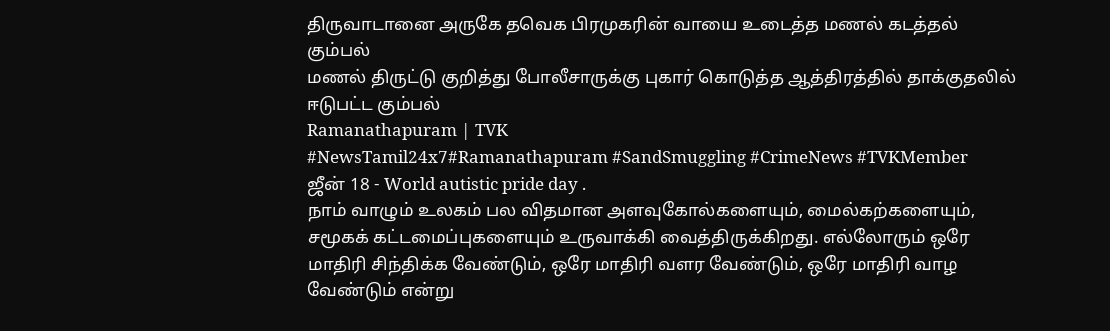திருவாடானை அருகே தவெக பிரமுகரின் வாயை உடைத்த மணல் கடத்தல் கும்பல்
மணல் திருட்டு குறித்து போலீசாருக்கு புகார் கொடுத்த ஆத்திரத்தில் தாக்குதலில் ஈடுபட்ட கும்பல்
Ramanathapuram | TVK
#NewsTamil24x7#Ramanathapuram #SandSmuggling #CrimeNews #TVKMember
ஜீன் 18 - World autistic pride day .
நாம் வாழும் உலகம் பல விதமான அளவுகோல்களையும், மைல்கற்களையும், சமூகக் கட்டமைப்புகளையும் உருவாக்கி வைத்திருக்கிறது. எல்லோரும் ஒரே மாதிரி சிந்திக்க வேண்டும், ஒரே மாதிரி வளர வேண்டும், ஒரே மாதிரி வாழ வேண்டும் என்று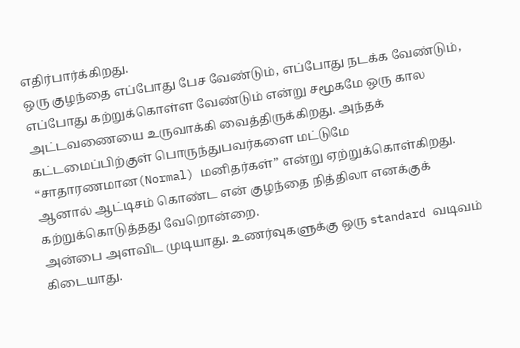எதிர்பார்க்கிறது.
ஒரு குழந்தை எப்போது பேச வேண்டும், எப்போது நடக்க வேண்டும், எப்போது கற்றுக்கொள்ள வேண்டும் என்று சமூகமே ஒரு கால அட்டவணையை உருவாக்கி வைத்திருக்கிறது. அந்தக் கட்டமைப்பிற்குள் பொருந்துபவர்களை மட்டுமே “சாதாரணமான(Normal) மனிதர்கள்” என்று ஏற்றுக்கொள்கிறது.
ஆனால் ஆட்டிசம் கொண்ட என் குழந்தை நித்திலா எனக்குக் கற்றுக்கொடுத்தது வேறொன்றை.
அன்பை அளவிட முடியாது. உணர்வுகளுக்கு ஒரு standard வடிவம் கிடையாது.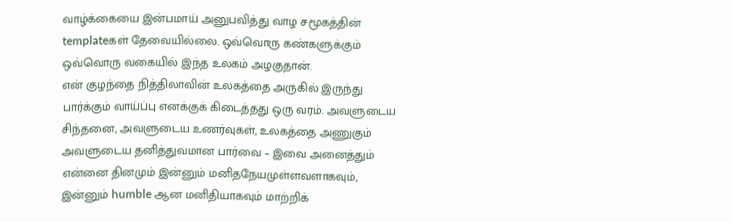வாழ்க்கையை இன்பமாய் அனுபவித்து வாழ சமூகத்தின் templateகள் தேவையில்லை. ஒவ்வொரு கண்களுக்கும் ஒவ்வொரு வகையில் இந்த உலகம் அழகுதான்.
என் குழந்தை நித்திலாவின் உலகத்தை அருகில் இருந்து பார்க்கும் வாய்ப்பு எனக்குக் கிடைத்தது ஒரு வரம். அவளுடைய சிந்தனை, அவளுடைய உணர்வுகள், உலகத்தை அணுகும் அவளுடைய தனித்துவமான பார்வை – இவை அனைத்தும் என்னை தினமும் இன்னும் மனிதநேயமுள்ளவளாகவும், இன்னும் humble ஆன மனிதியாகவும் மாற்றிக்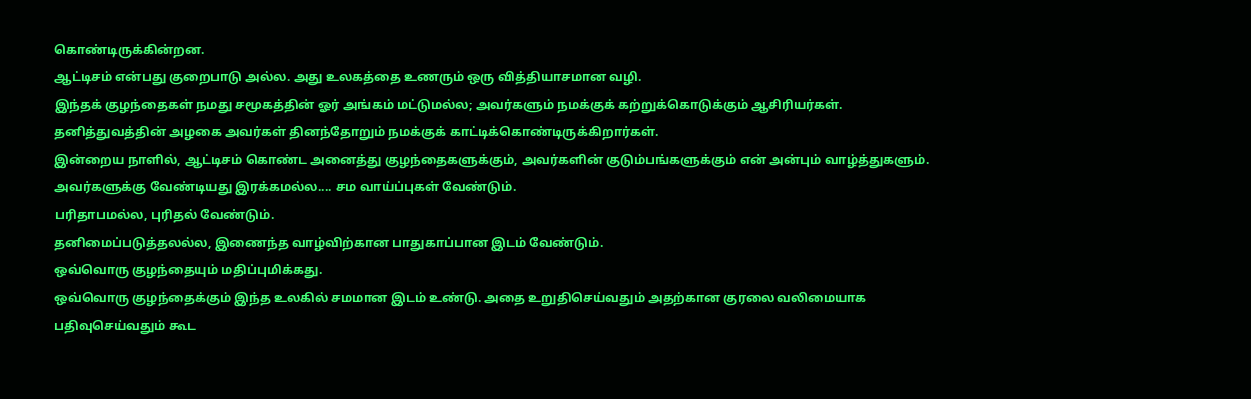கொண்டிருக்கின்றன.
ஆட்டிசம் என்பது குறைபாடு அல்ல. அது உலகத்தை உணரும் ஒரு வித்தியாசமான வழி.
இந்தக் குழந்தைகள் நமது சமூகத்தின் ஓர் அங்கம் மட்டுமல்ல; அவர்களும் நமக்குக் கற்றுக்கொடுக்கும் ஆசிரியர்கள்.
தனித்துவத்தின் அழகை அவர்கள் தினந்தோறும் நமக்குக் காட்டிக்கொண்டிருக்கிறார்கள்.
இன்றைய நாளில், ஆட்டிசம் கொண்ட அனைத்து குழந்தைகளுக்கும், அவர்களின் குடும்பங்களுக்கும் என் அன்பும் வாழ்த்துகளும்.
அவர்களுக்கு வேண்டியது இரக்கமல்ல.... சம வாய்ப்புகள் வேண்டும்.
பரிதாபமல்ல, புரிதல் வேண்டும்.
தனிமைப்படுத்தலல்ல, இணைந்த வாழ்விற்கான பாதுகாப்பான இடம் வேண்டும்.
ஒவ்வொரு குழந்தையும் மதிப்புமிக்கது.
ஒவ்வொரு குழந்தைக்கும் இந்த உலகில் சமமான இடம் உண்டு. அதை உறுதிசெய்வதும் அதற்கான குரலை வலிமையாக பதிவுசெய்வதும் கூட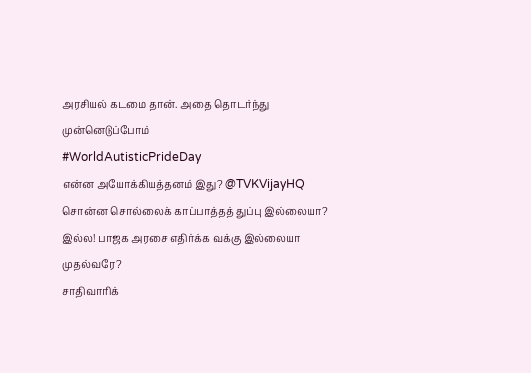அரசியல் கடமை தான். அதை தொடர்ந்து முன்னெடுப்போம்
#WorldAutisticPrideDay
என்ன அயோக்கியத்தனம் இது? @TVKVijayHQ
சொன்ன சொல்லைக் காப்பாத்தத் துப்பு இல்லையா? இல்ல! பாஜக அரசை எதிர்க்க வக்கு இல்லையா முதல்வரே?
சாதிவாரிக்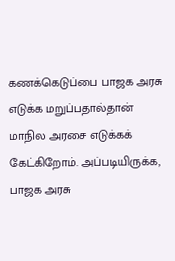கணக்கெடுப்பை பாஜக அரசு எடுக்க மறுப்பதால்தான் மாநில அரசை எடுக்கக் கேட்கிறோம். அப்படியிருக்க, பாஜக அரசு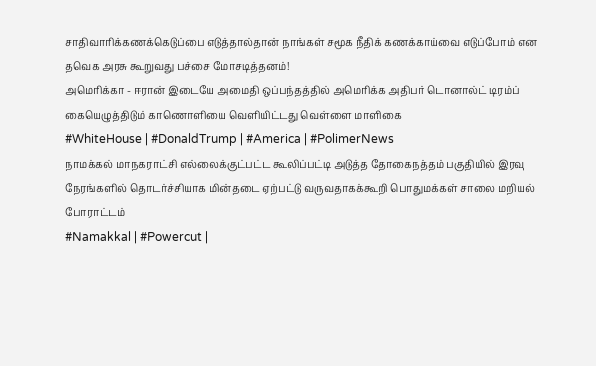சாதிவாரிக்கணக்கெடுப்பை எடுத்தால்தான் நாங்கள் சமூக நீதிக் கணக்காய்வை எடுப்போம் என தவெக அரசு கூறுவது பச்சை மோசடித்தனம்!
அமெரிக்கா - ஈரான் இடையே அமைதி ஒப்பந்தத்தில் அமெரிக்க அதிபர் டொனால்ட் டிரம்ப் கையெழுத்திடும் காணொளியை வெளியிட்டது வெள்ளை மாளிகை
#WhiteHouse | #DonaldTrump | #America | #PolimerNews
நாமக்கல் மாநகராட்சி எல்லைக்குட்பட்ட கூலிப்பட்டி அடுத்த தோகைநத்தம் பகுதியில் இரவு நேரங்களில் தொடர்ச்சியாக மின்தடை ஏற்பட்டு வருவதாகக்கூறி பொதுமக்கள் சாலை மறியல் போராட்டம்
#Namakkal | #Powercut |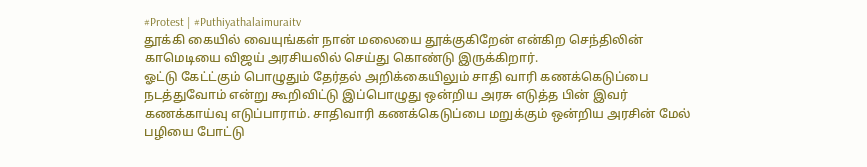#Protest | #Puthiyathalaimuraitv
தூக்கி கையில் வையுங்கள் நான் மலையை தூக்குகிறேன் என்கிற செந்திலின் காமெடியை விஜய் அரசியலில் செய்து கொண்டு இருக்கிறார்.
ஓட்டு கேட்ட்கும் பொழுதும் தேர்தல் அறிக்கையிலும் சாதி வாரி கணக்கெடுப்பை நடத்துவோம் என்று கூறிவிட்டு இப்பொழுது ஒன்றிய அரசு எடுத்த பின் இவர் கணக்காய்வு எடுப்பாராம். சாதிவாரி கணக்கெடுப்பை மறுக்கும் ஒன்றிய அரசின் மேல் பழியை போட்டு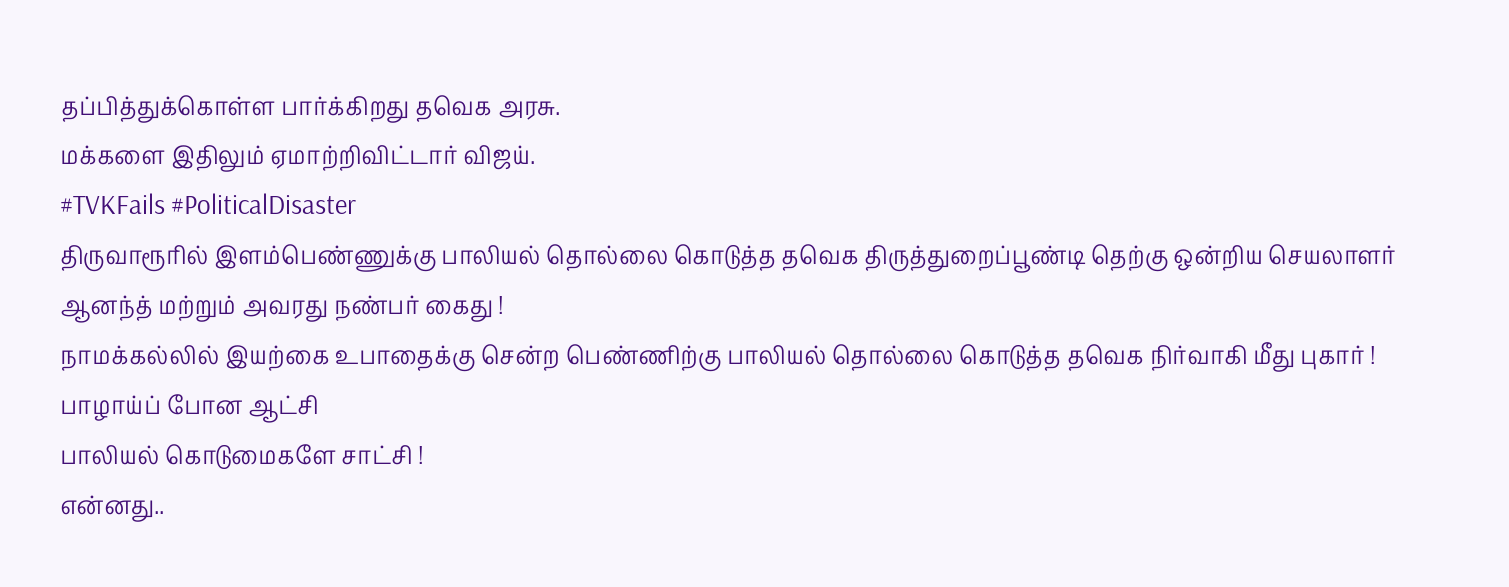தப்பித்துக்கொள்ள பார்க்கிறது தவெக அரசு.
மக்களை இதிலும் ஏமாற்றிவிட்டார் விஜய்.
#TVKFails #PoliticalDisaster
திருவாரூரில் இளம்பெண்ணுக்கு பாலியல் தொல்லை கொடுத்த தவெக திருத்துறைப்பூண்டி தெற்கு ஒன்றிய செயலாளர் ஆனந்த் மற்றும் அவரது நண்பர் கைது !
நாமக்கல்லில் இயற்கை உபாதைக்கு சென்ற பெண்ணிற்கு பாலியல் தொல்லை கொடுத்த தவெக நிர்வாகி மீது புகார் !
பாழாய்ப் போன ஆட்சி
பாலியல் கொடுமைகளே சாட்சி !
என்னது..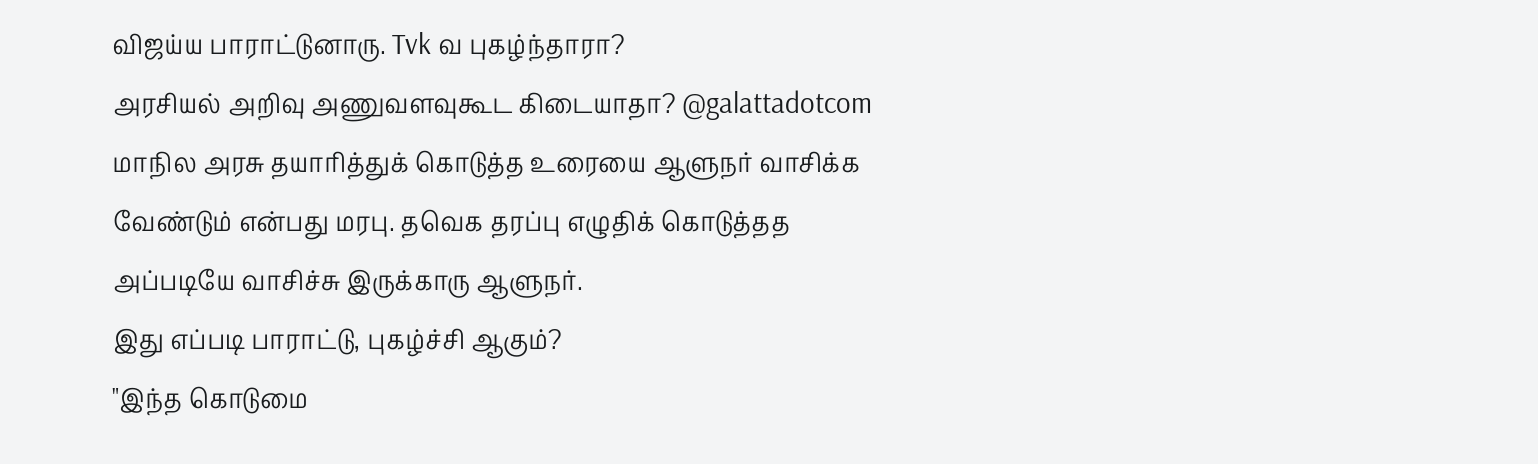விஜய்ய பாராட்டுனாரு. Tvk வ புகழ்ந்தாரா?
அரசியல் அறிவு அணுவளவுகூட கிடையாதா? @galattadotcom
மாநில அரசு தயாரித்துக் கொடுத்த உரையை ஆளுநர் வாசிக்க வேண்டும் என்பது மரபு. தவெக தரப்பு எழுதிக் கொடுத்தத அப்படியே வாசிச்சு இருக்காரு ஆளுநர்.
இது எப்படி பாராட்டு, புகழ்ச்சி ஆகும்?
"இந்த கொடுமை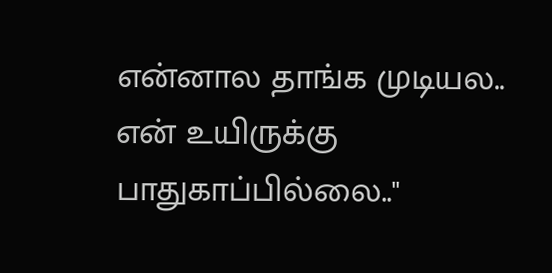என்னால தாங்க முடியல.. என் உயிருக்கு பாதுகாப்பில்லை.."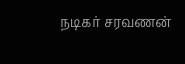நடிகர் சரவணன்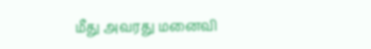மீது அவரது மனைவி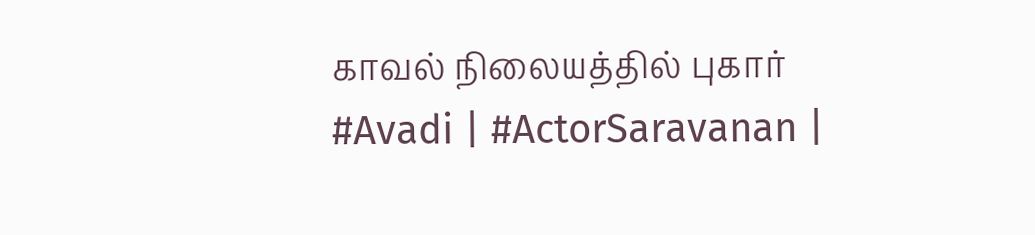காவல் நிலையத்தில் புகார்
#Avadi | #ActorSaravanan |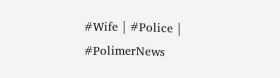#Wife | #Police | #PolimerNews